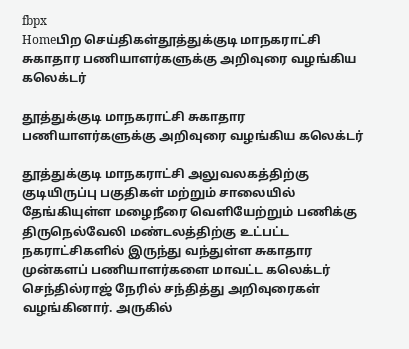fbpx
Homeபிற செய்திகள்தூத்துக்குடி மாநகராட்சி சுகாதார பணியாளர்களுக்கு அறிவுரை வழங்கிய கலெக்டர்

தூத்துக்குடி மாநகராட்சி சுகாதார பணியாளர்களுக்கு அறிவுரை வழங்கிய கலெக்டர்

தூத்துக்குடி மாநகராட்சி அலுவலகத்திற்கு குடியிருப்பு பகுதிகள் மற்றும் சாலையில் தேங்கியுள்ள மழைநீரை வெளியேற்றும் பணிக்கு திருநெல்வேலி மண்டலத்திற்கு உட்பட்ட நகராட்சிகளில் இருந்து வந்துள்ள சுகாதார முன்களப் பணியாளர்களை மாவட்ட கலெக்டர் செந்தில்ராஜ் நேரில் சந்தித்து அறிவுரைகள் வழங்கினார். அருகில்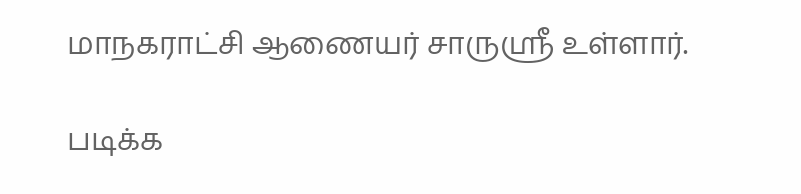மாநகராட்சி ஆணையர் சாருஸ்ரீ உள்ளார்.

படிக்க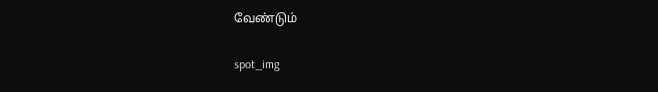வேண்டும்

spot_img